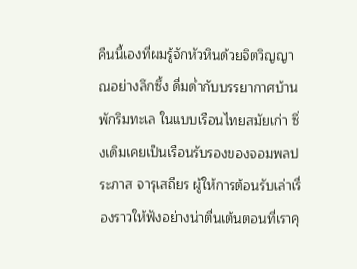คืนนี้เองที่ผมรู้จักหัวหินด้วยจิตวิญญาณอย่างลึกซึ้ง ดื่มด่ำกับบรรยากาศบ้านพักริมทะเล ในแบบเรือนไทยสมัยเก่า ซึ่งเดิมเคยเป็นเรือนรับรองของจอมพลประภาส จารุเสถียร ผู้ให้การต้อนรับเล่าเรื่องราวให้ฟังอย่างน่าตื่นเต้นตอนที่เราคุ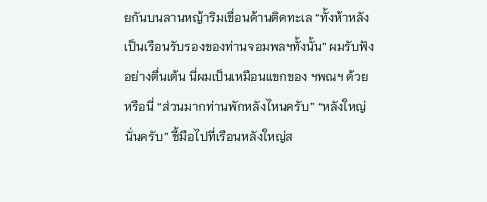ยกันบนลานหญ้าริมเขื่อนด้านติดทะเล “ทั้งห้าหลังเป็นเรือนรับรองของท่านจอมพลฯทั้งนั้น” ผมรับฟังอย่างตื่นเต้น นี่ผมเป็นเหมือนแขกของ ฯพณฯ ด้วยหรือนี่ “ส่วนมากท่านพักหลังไหนครับ” “หลังใหญ่นั่นครับ” ชี้มือไปที่เรือนหลังใหญ่ส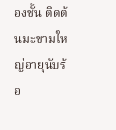องชั้น ติดต้นมะขามใหญ่อายุนับร้อ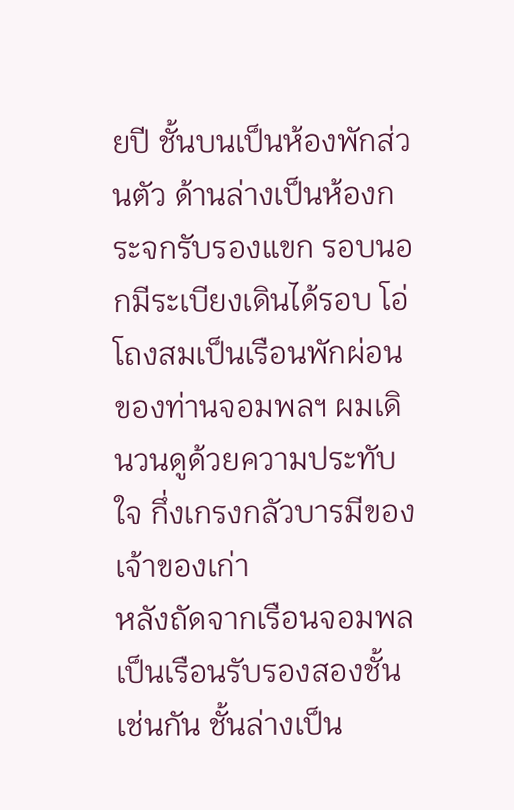ยปี ชั้นบนเป็นห้องพักส่วนตัว ด้านล่างเป็นห้องกระจกรับรองแขก รอบนอกมีระเบียงเดินได้รอบ โอ่โถงสมเป็นเรือนพักผ่อนของท่านจอมพลฯ ผมเดินวนดูด้วยความประทับใจ กึ่งเกรงกลัวบารมีของเจ้าของเก่า
หลังถัดจากเรือนจอมพล เป็นเรือนรับรองสองชั้นเช่นกัน ชั้นล่างเป็น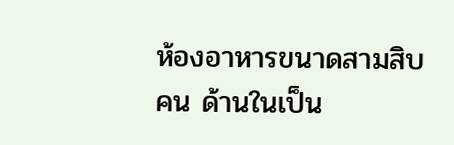ห้องอาหารขนาดสามสิบคน ด้านในเป็น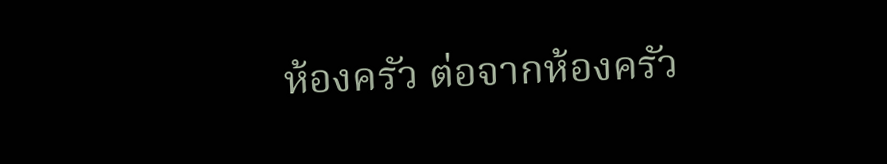ห้องครัว ต่อจากห้องครัว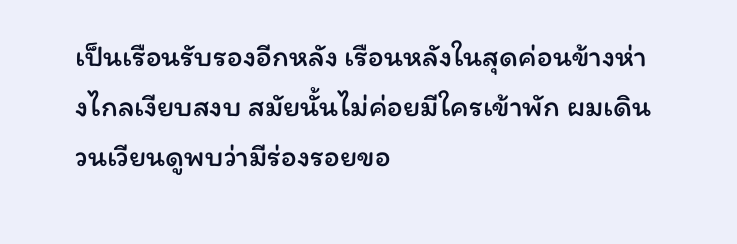เป็นเรือนรับรองอีกหลัง เรือนหลังในสุดค่อนข้างห่างไกลเงียบสงบ สมัยนั้นไม่ค่อยมีใครเข้าพัก ผมเดินวนเวียนดูพบว่ามีร่องรอยขอ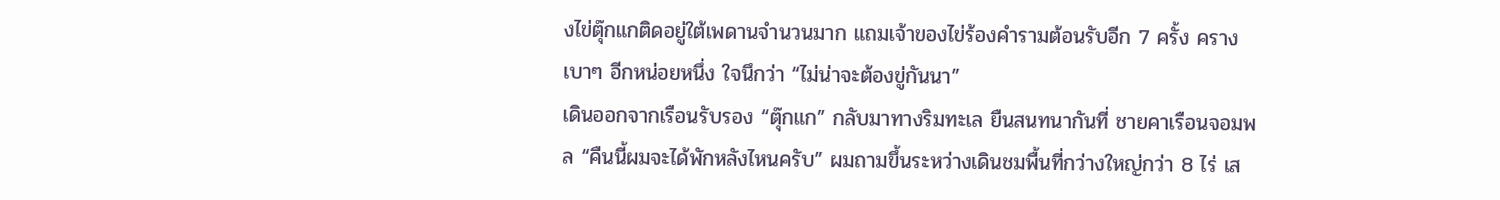งไข่ตุ๊กแกติดอยู่ใต้เพดานจำนวนมาก แถมเจ้าของไข่ร้องคำรามต้อนรับอีก 7 ครั้ง ครางเบาๆ อีกหน่อยหนึ่ง ใจนึกว่า “ไม่น่าจะต้องขู่กันนา”
เดินออกจากเรือนรับรอง “ตุ๊กแก” กลับมาทางริมทะเล ยืนสนทนากันที่ ชายคาเรือนจอมพล “คืนนี้ผมจะได้พักหลังไหนครับ” ผมถามขึ้นระหว่างเดินชมพื้นที่กว่างใหญ่กว่า 8 ไร่ เส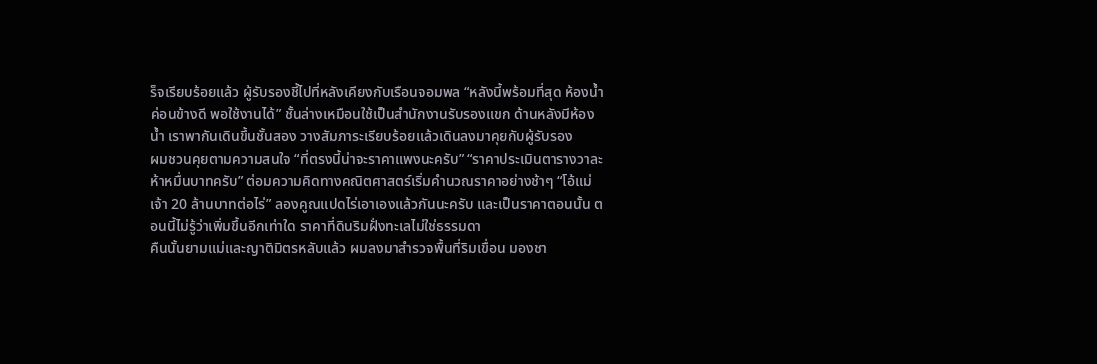ร็จเรียบร้อยแล้ว ผู้รับรองชี้ไปที่หลังเคียงกับเรือนจอมพล “หลังนี้พร้อมที่สุด ห้องน้ำค่อนข้างดี พอใช้งานได้” ชั้นล่างเหมือนใช้เป็นสำนักงานรับรองแขก ด้านหลังมีห้องน้ำ เราพากันเดินขึ้นชั้นสอง วางสัมภาระเรียบร้อยแล้วเดินลงมาคุยกับผู้รับรอง
ผมชวนคุยตามความสนใจ “ที่ตรงนี้น่าจะราคาแพงนะครับ” “ราคาประเมินตารางวาละห้าหมื่นบาทครับ” ต่อมความคิดทางคณิตศาสตร์เริ่มคำนวณราคาอย่างช้าๆ “โอ้แม่เจ้า 20 ล้านบาทต่อไร่” ลองคูณแปดไร่เอาเองแล้วกันนะครับ และเป็นราคาตอนนั้น ตอนนี้ไม่รู้ว่าเพิ่มขึ้นอีกเท่าใด ราคาที่ดินริมฝั่งทะเลไม่ใช่ธรรมดา
คืนนั้นยามแม่และญาติมิตรหลับแล้ว ผมลงมาสำรวจพื้นที่ริมเขื่อน มองชา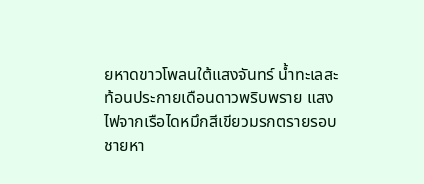ยหาดขาวโพลนใต้แสงจันทร์ น้ำทะเลสะท้อนประกายเดือนดาวพริบพราย แสงไฟจากเรือไดหมึกสีเขียวมรกตรายรอบชายหา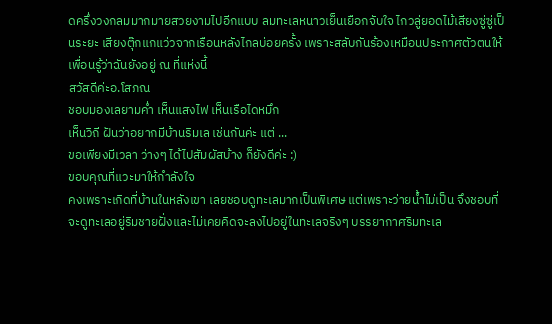ดครึ่งวงกลมมากมายสวยงามไปอีกแบบ ลมทะเลหนาวเย็นเยือกจับใจ ไกวลู่ยอดไม้เสียงซู่ซู่เป็นระยะ เสียงตุ๊กแกแว่วจากเรือนหลังไกลบ่อยครั้ง เพราะสลับกันร้องเหมือนประกาศตัวตนให้เพื่อนรู้ว่าฉันยังอยู่ ณ ที่แห่งนี้
สวัสดีค่ะอ.โสภณ
ชอบมองเลยามค่ำ เห็นแสงไฟ เห็นเรือไดหมึก
เห็นวิถี ฝันว่าอยากมีบ้านริมเล เช่นกันค่ะ แต่ ...
ขอเพียงมีเวลา ว่างๆ ได้ไปสัมผัสบ้าง ก็ยังดีค่ะ :)
ขอบคุณที่แวะมาให้กำลังใจ
คงเพราะเกิดที่บ้านในหลังเขา เลยชอบดูทะเลมากเป็นพิเศษ แต่เพราะว่ายน้ำไม่เป็น จึงชอบที่จะดูทะเลอยู่ริมชายฝั่งและไม่เคยคิดจะลงไปอยู่ในทะเลจริงๆ บรรยากาศริมทะเล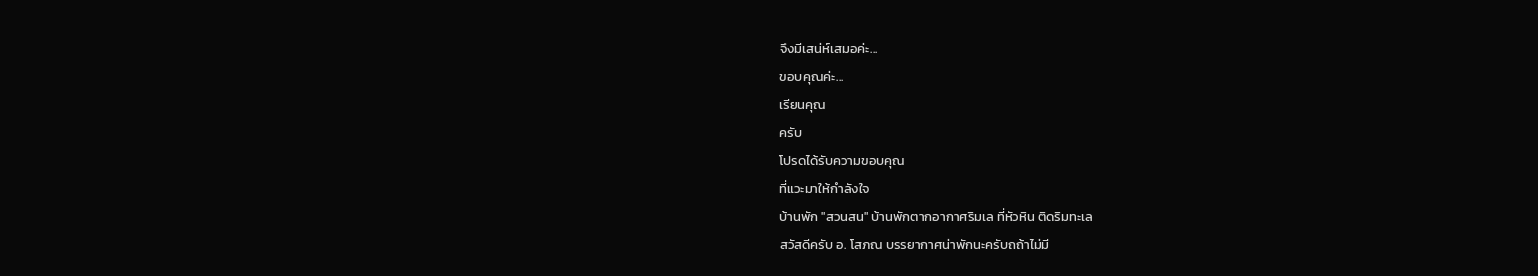จึงมีเสน่ห์เสมอค่ะ...
ขอบคุณค่ะ...
เรียนคุณ
ครับ
โปรดได้รับความขอบคุณ
ที่แวะมาให้กำลังใจ
บ้านพัก "สวนสน" บ้านพักตากอากาศริมเล ที่หัวหิน ติดริมทะเล
สวัสดีครับ อ. โสภณ บรรยากาศน่าพักนะครับถถ้าไม่มี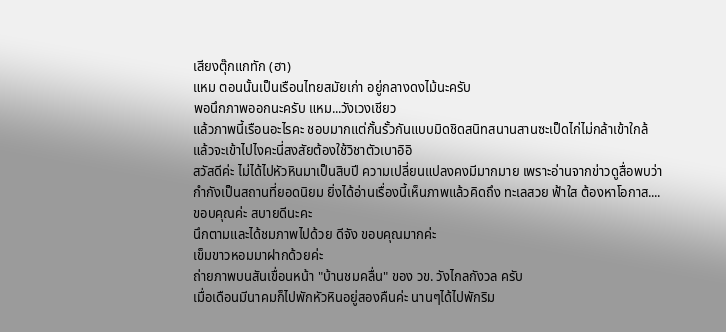เสียงตุ๊กแกทัก (ฮา)
แหม ตอนนั้นเป็นเรือนไทยสมัยเก่า อยู่กลางดงไม้นะครับ
พอนึกภาพออกนะครับ แหม...วังเวงเชียว
แล้วภาพนี้เรือนอะไรคะ ชอบมากแต่กั้นรั้วกันแบบมิดชิดสนิทสนานสานซะเป็ดไก่ไม่กล้าเข้าใกล้
แล้วจะเข้าไปไงคะนี่สงสัยต้องใช้วิชาตัวเบาอิอิ
สวัสดีค่ะ ไม่ได้ไปหัวหินมาเป็นสิบปี ความเปลี่ยนแปลงคงมีมากมาย เพราะอ่านจากข่าวดูสื่อพบว่ากำกังเป็นสถานที่ยอดนิยม ยิ่งได้อ่านเรื่องนี้เห็นภาพแล้วคิดถึง ทะเลสวย ฟ้าใส ต้องหาโอกาส.... ขอบคุณค่ะ สบายดีนะคะ
นึกตามและได้ชมภาพไปด้วย ดีจัง ขอบคุณมากค่ะ
เข็มขาวหอมมาฝากด้วยค่ะ
ถ่ายภาพบนสันเขื่อนหน้า "บ้านชมคลื่น" ของ วข. วังไกลกังวล ครับ
เมื่อเดือนมีนาคมก็ไปพักหัวหินอยู่สองคืนค่ะ นานๆได้ไปพักริม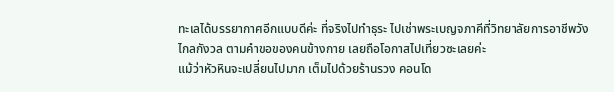ทะเลได้บรรยากาศอีกแบบดีค่ะ ที่จริงไปทำธุระ ไปเช่าพระเบญจภาคีที่วิทยาลัยการอาชีพวังไกลกังวล ตามคำขอของคนข้างกาย เลยถือโอกาสไปเที่ยวซะเลยค่ะ
แม้ว่าหัวหินจะเปลี่ยนไปมาก เต็มไปด้วยร้านรวง คอนโด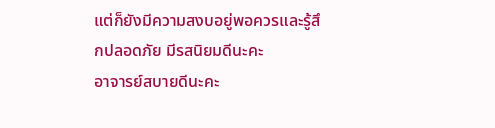แต่ก็ยังมีความสงบอยู่พอควรและรู้สึกปลอดภัย มีรสนิยมดีนะคะ
อาจารย์สบายดีนะคะ